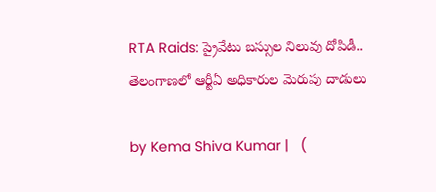RTA Raids: ప్రైవేటు బస్సుల నిలువు దోపిడీ.. తెలంగాణలో ఆర్టీఏ అధికారుల మెరుపు దాడులు

by Kema Shiva Kumar |   (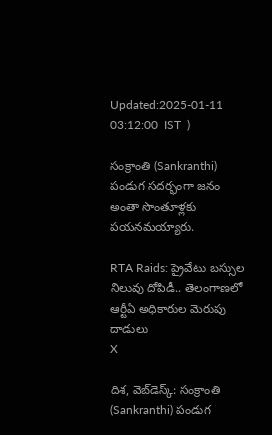Updated:2025-01-11 03:12:00  IST  )

సంక్రాంతి (Sankranthi) పండుగ సదర్భంగా జనం అంతా సొంతూళ్లకు పయనమయ్యారు.

RTA Raids: ప్రైవేటు బస్సుల నిలువు దోపిడీ.. తెలంగాణలో ఆర్టీఏ అధికారుల మెరుపు దాడులు
X

దిశ, వెబ్‌డెస్క్: సంక్రాంతి (Sankranthi) పండుగ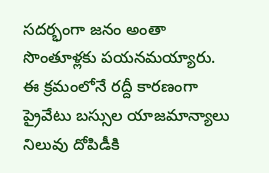సదర్భంగా జనం అంతా సొంతూళ్లకు పయనమయ్యారు. ఈ క్రమంలోనే రద్దీ కారణంగా ప్రైవేటు బస్సుల యాజమాన్యాలు నిలువు దోపిడీకి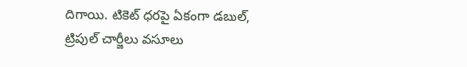దిగాయి. టికెట్‌ ధరపై ఏకంగా డబుల్, ట్రిపుల్ చార్జీలు వసూలు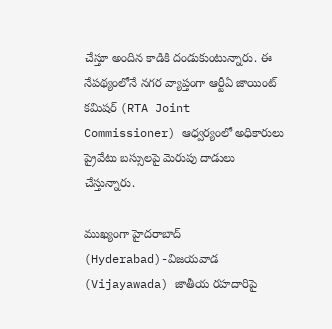చేస్తూ అందిన కాడికి దండుకుంటున్నారు. ఈ నేపథ్యంలోనే నగర వ్యాప్తంగా ఆర్టీఏ జాయింట్ కమిషర్ (RTA Joint Commissioner) ఆధ్వర్యంలో అధికారులు ప్రైవేటు బస్సులపై మెరుపు దాడులు చేస్తున్నారు.

ముఖ్యంగా హైదరాబాద్ (Hyderabad)-విజయవాడ (Vijayawada) జాతీయ రహదారిపై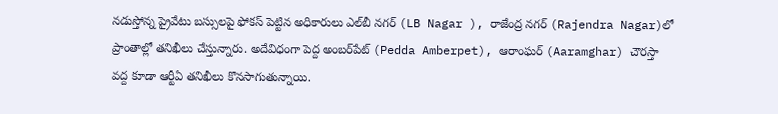నడుస్తోన్న ప్రైవేటు బస్సులపై ఫోకస్ పెట్టిన అధికారులు ఎల్‌బీ నగర్ (LB Nagar ), రాజేంద్ర నగర్‌ (Rajendra Nagar)లో ప్రాంతాల్లో తనిఖీలు చేస్తున్నారు. అదేవిధంగా పెద్ద అంబర్‌పేట్ (Pedda Amberpet), ఆరాంఘర్ (Aaramghar) చౌరస్తా వద్ద కూడా ఆర్టీఏ తనిఖీలు కొనసాగుతున్నాయి.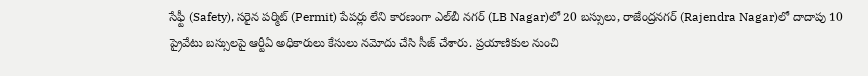సేఫ్టీ (Safety), సరైన పర్మిట్ (Permit) పేపర్లు లేని కారణంగా ఎల్‌బీ నగర్‌ (LB Nagar)లో 20 బస్సులు, రాజేంద్రనగర్ (Rajendra Nagar)లో దాదాపు 10 ప్రైవేటు బస్సులపై ఆర్టీఏ అధికారులు కేసులు నమోదు చేసి సీజ్ చేశారు. ప్రయాణికుల నుంచి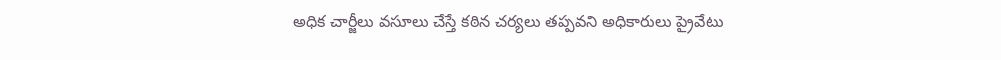అధిక చార్జీలు వసూలు చేస్తే కఠిన చర్యలు తప్పవని అధికారులు ప్రైవేటు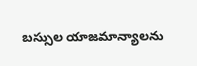బస్సుల యాజమాన్యాలను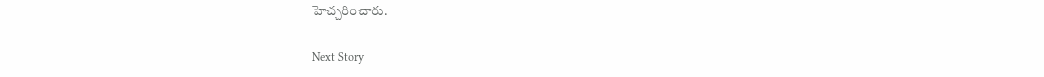హెచ్చరించారు.

Next Story